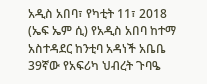አዲስ አበባ፣ የካቲት 11፣ 2018 (ኤፍ ኤም ሲ) የአዲስ አበባ ከተማ አስተዳደር ከንቲባ አዳነች አቤቤ 39ኛው የአፍሪካ ህብረት ጉባዔ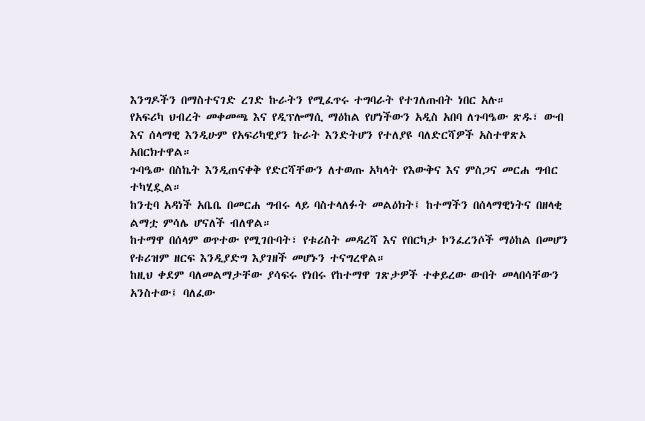እንግዶችን በማስተናገድ ረገድ ኩራትን የሚፈጥሩ ተግባራት የተገለጡበት ነበር አሉ።
የአፍሪካ ህብረት መቀመጫ እና የዲፕሎማሲ ማዕከል የሆነችውን አዲስ አበባ ለጉባዔው ጽዱ፣ ውብ እና ሰላማዊ እንዲሁም የአፍሪካዊያን ኩራት እንድትሆን የተለያዩ ባለድርሻዎች አስተዋጽኦ አበርክተዋል።
ጉባዔው በስኬት እንዲጠናቀቅ የድርሻቸውን ለተወጡ አካላት የእውቅና እና ምስጋና መርሐ ግብር ተካሂዷል።
ከንቲባ አዳነች አቤቤ በመርሐ ግብሩ ላይ ባስተላለፉት መልዕክት፤ ከተማችን በሰላማዊነትና በዘላቂ ልማቷ ምሳሌ ሆናለች ብለዋል።
ከተማዋ በሰላም ወጥተው የሚገቡባት፣ የቱሪስት መዳረሻ እና የበርካታ ኮንፈረንሶች ማዕከል በመሆን የቱሪዝም ዘርፍ እንዲያድግ እያገዘች መሆኑን ተናግረዋል።
ከዚህ ቀደም ባለመልማታቸው ያሳፍሩ የነበሩ የከተማዋ ገጽታዎች ተቀይረው ውበት መላበሳቸውን አንስተው፤ ባለፈው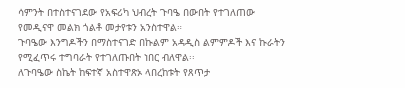ሳምንት በተስተናገደው የአፍሪካ ህብረት ጉባዔ በውበት የተገለጠው የመዲናዋ መልክ ጎልቶ መታየቱን አንስተዋል።
ጉባዔው እንግዶችን በማስተናገድ በኩልም አዳዲስ ልምምዶች እና ኩራትን የሚፈጥሩ ተግባራት የተገለጡበት ነበር ብለዋል፡፡
ለጉባዔው ስኬት ከፍተኛ አስተዋጽኦ ላበረከቱት የጸጥታ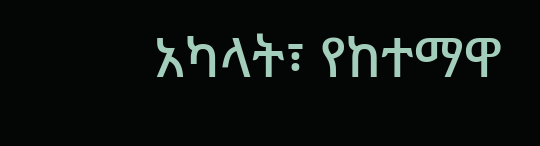አካላት፣ የከተማዋ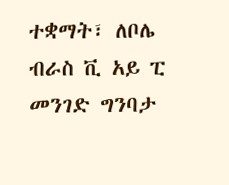ተቋማት፣ ለቦሌ ብራስ ቪ አይ ፒ መንገድ ግንባታ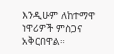እንዲሁም ለከተማዋ ነዋሪዎች ምስጋና አቅርበዋል።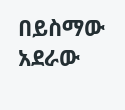በይስማው አደራው